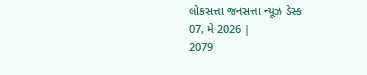લોકસત્તા જનસત્તા ન્યૂઝ ડેસ્ક
07, મે 2026 |
2079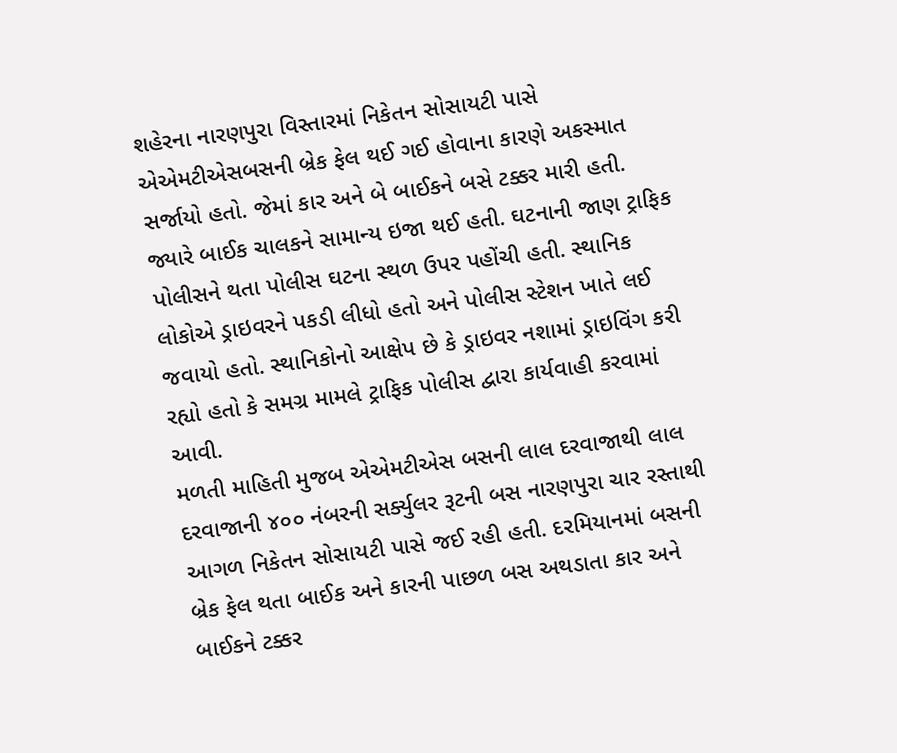શહેરના નારણપુરા વિસ્તારમાં નિકેતન સોસાયટી પાસે એએમટીએસબસની બ્રેક ફેલ થઈ ગઈ હોવાના કારણે અકસ્માત સર્જાયો હતો. જેમાં કાર અને બે બાઈકને બસે ટક્કર મારી હતી. જ્યારે બાઈક ચાલકને સામાન્ય ઇજા થઈ હતી. ઘટનાની જાણ ટ્રાફિક પોલીસને થતા પોલીસ ઘટના સ્થળ ઉપર પહોંચી હતી. સ્થાનિક લોકોએ ડ્રાઇવરને પકડી લીધો હતો અને પોલીસ સ્ટેશન ખાતે લઈ જવાયો હતો. સ્થાનિકોનો આક્ષેપ છે કે ડ્રાઇવર નશામાં ડ્રાઇવિંગ કરી રહ્યો હતો કે સમગ્ર મામલે ટ્રાફિક પોલીસ દ્વારા કાર્યવાહી કરવામાં આવી.
મળતી માહિતી મુજબ એએમટીએસ બસની લાલ દરવાજાથી લાલ દરવાજાની ૪૦૦ નંબરની સર્ક્યુલર રૂટની બસ નારણપુરા ચાર રસ્તાથી આગળ નિકેતન સોસાયટી પાસે જઈ રહી હતી. દરમિયાનમાં બસની બ્રેક ફેલ થતા બાઈક અને કારની પાછળ બસ અથડાતા કાર અને બાઈકને ટક્કર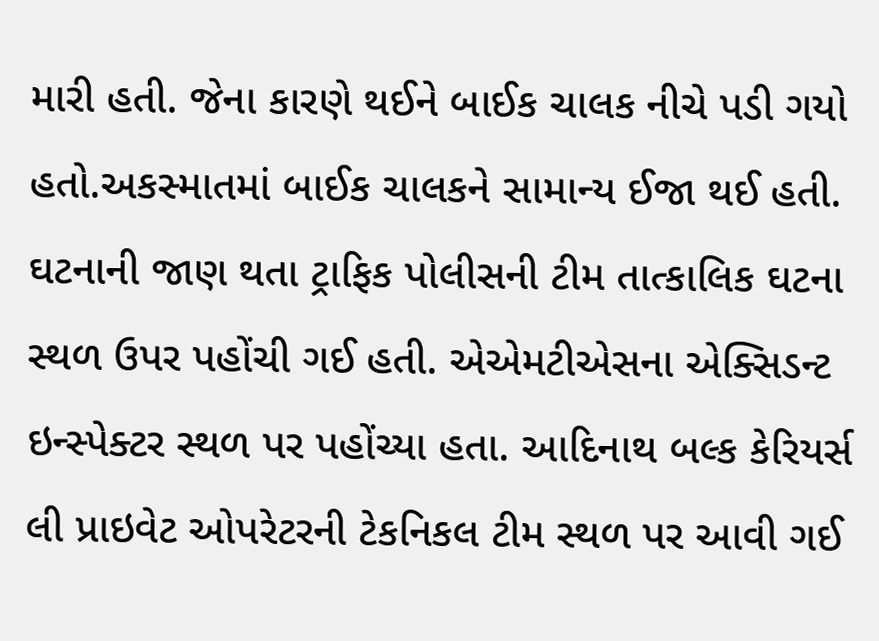મારી હતી. જેના કારણે થઈને બાઈક ચાલક નીચે પડી ગયો હતો.અકસ્માતમાં બાઈક ચાલકને સામાન્ય ઈજા થઈ હતી. ઘટનાની જાણ થતા ટ્રાફિક પોલીસની ટીમ તાત્કાલિક ઘટના સ્થળ ઉપર પહોંચી ગઈ હતી. એએમટીએસના એક્સિડન્ટ ઇન્સ્પેક્ટર સ્થળ પર પહોંચ્યા હતા. આદિનાથ બલ્ક કેરિયર્સ લી પ્રાઇવેટ ઓપરેટરની ટેકનિકલ ટીમ સ્થળ પર આવી ગઈ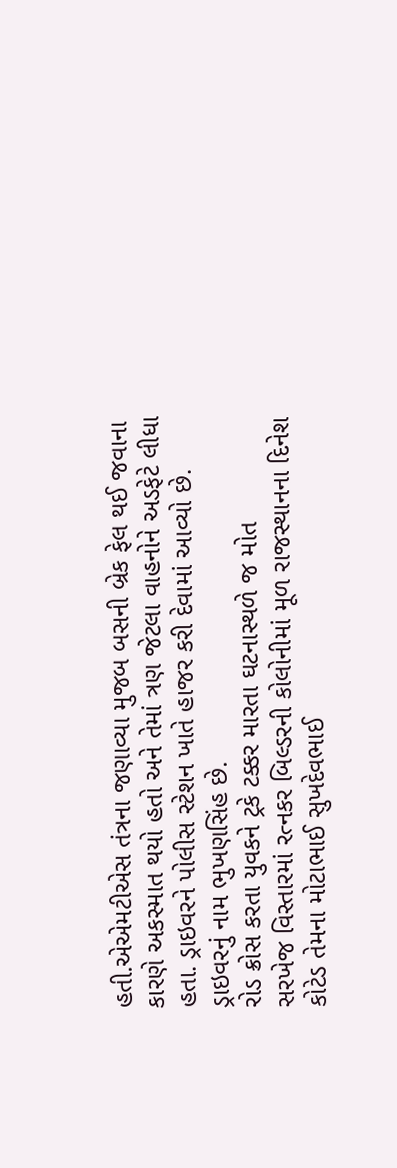હતી.એએમટીએસ તંત્રના જણાવ્યા મુજબ બસની બ્રેક ફેલ થઈ જવાના કારણે અકસ્માત થયો હતો અને તેમાં ત્રણ જેટલા વાહનોને અડફેટે લીધા હતા. ડ્રાઇવરને પોલીસ સ્ટેશન ખાતે હાજર કરી દેવામાં આવ્યો છે. ડ્રાઇવરનું નામ ભુખણસિંહ છે.
રોડ ક્રોસ કરતા યુવકને ટ્રકે ટક્કર મારતા ઘટનાસ્થળે જ મોત
સરખેજ વિસ્તારમાં રત્નકર બિલ્ડરની કોલોનીમાં મૂળ રાજસ્થાનના દિનેશ કોટેડ તેમના મોટાભાઈ સુખદેવભાઈ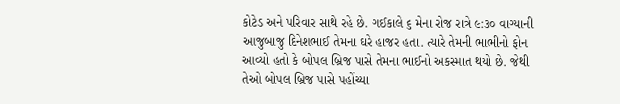કોટેડ અને પરિવાર સાથે રહે છે. ગઈકાલે ૬ મેના રોજ રાત્રે ૯:૩૦ વાગ્યાની આજુબાજુ દિનેશભાઈ તેમના ઘરે હાજર હતા. ત્યારે તેમની ભાભીનો ફોન આવ્યો હતો કે બોપલ બ્રિજ પાસે તેમના ભાઈનો અકસ્માત થયો છે. જેથી તેઓ બોપલ બ્રિજ પાસે પહોંચ્યા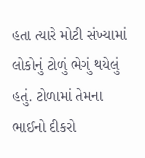હતા ત્યારે મોટી સંખ્યામાં લોકોનું ટોળું ભેગું થયેલું હતું. ટોળામાં તેમના ભાઈનો દીકરો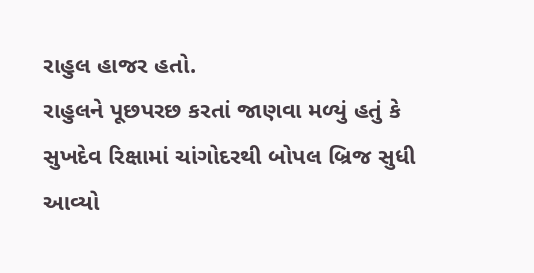રાહુલ હાજર હતો.
રાહુલને પૂછપરછ કરતાં જાણવા મળ્યું હતું કે સુખદેવ રિક્ષામાં ચાંગોદરથી બોપલ બ્રિજ સુધી આવ્યો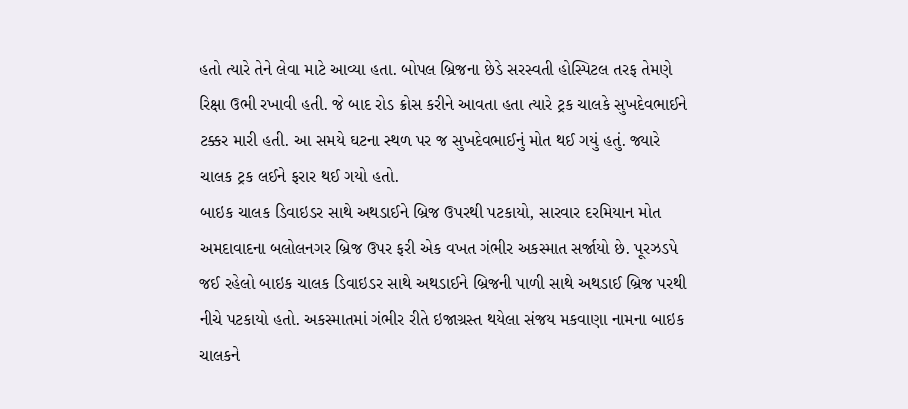હતો ત્યારે તેને લેવા માટે આવ્યા હતા. બોપલ બ્રિજના છેડે સરસ્વતી હોસ્પિટલ તરફ તેમણે રિક્ષા ઉભી રખાવી હતી. જે બાદ રોડ ક્રોસ કરીને આવતા હતા ત્યારે ટ્રક ચાલકે સુખદેવભાઈને ટક્કર મારી હતી. આ સમયે ઘટના સ્થળ પર જ સુખદેવભાઈનું મોત થઈ ગયું હતું. જ્યારે ચાલક ટ્રક લઈને ફરાર થઈ ગયો હતો.
બાઇક ચાલક ડિવાઇડર સાથે અથડાઈને બ્રિજ ઉપરથી પટકાયો, સારવાર દરમિયાન મોત
અમદાવાદના બલોલનગર બ્રિજ ઉપર ફરી એક વખત ગંભીર અકસ્માત સર્જાયો છે. પૂરઝડપે જઈ રહેલો બાઇક ચાલક ડિવાઇડર સાથે અથડાઈને બ્રિજની પાળી સાથે અથડાઈ બ્રિજ પરથી નીચે પટકાયો હતો. અકસ્માતમાં ગંભીર રીતે ઇજાગ્રસ્ત થયેલા સંજય મકવાણા નામના બાઇક ચાલકને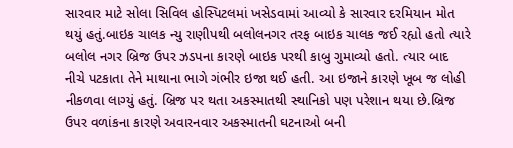સારવાર માટે સોલા સિવિલ હોસ્પિટલમાં ખસેડવામાં આવ્યો કે સારવાર દરમિયાન મોત થયું હતું.બાઇક ચાલક ન્યુ રાણીપથી બલોલનગર તરફ બાઇક ચાલક જઈ રહ્યો હતો ત્યારે બલોલ નગર બ્રિજ ઉપર ઝડપના કારણે બાઇક પરથી કાબુ ગુમાવ્યો હતો. ત્યાર બાદ નીચે પટકાતા તેને માથાના ભાગે ગંભીર ઇજા થઈ હતી. આ ઇજાને કારણે ખૂબ જ લોહી નીકળવા લાગ્યું હતું. બ્રિજ પર થતા અકસ્માતથી સ્થાનિકો પણ પરેશાન થયા છે.બ્રિજ ઉપર વળાંકના કારણે અવારનવાર અકસ્માતની ઘટનાઓ બની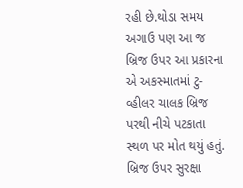રહી છે.થોડા સમય અગાઉ પણ આ જ બ્રિજ ઉપર આ પ્રકારના એ અકસ્માતમાં ટુ-વ્હીલર ચાલક બ્રિજ પરથી નીચે પટકાતા સ્થળ પર મોત થયું હતું. બ્રિજ ઉપર સુરક્ષા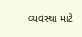વ્યવસ્થા માટે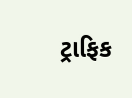ટ્રાફિક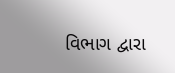વિભાગ દ્વારા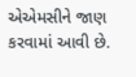એએમસીને જાણ કરવામાં આવી છે.